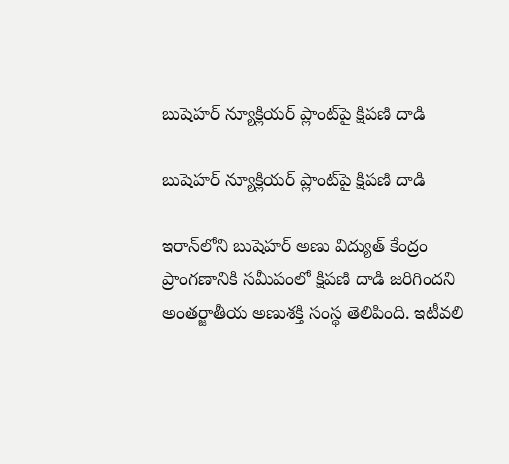బుషెహర్ న్యూక్లియర్ ప్లాంట్‌పై క్షిపణి దాడి

బుషెహర్ న్యూక్లియర్ ప్లాంట్‌పై క్షిపణి దాడి

ఇరాన్‌లోని బుషెహర్ అణు విద్యుత్ కేంద్రం ప్రాంగణానికి సమీపంలో క్షిపణి దాడి జరిగిందని అంతర్జాతీయ అణుశక్తి సంస్థ తెలిపింది. ఇటీవలి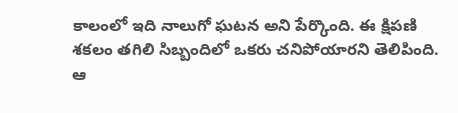కాలంలో ఇది నాలుగో ఘటన అని పేర్కొంది. ఈ క్షిపణి శకలం తగిలి సిబ్బందిలో ఒకరు చనిపోయారని తెలిపింది. ఆ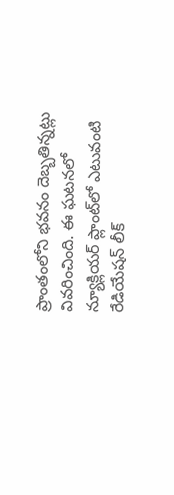ప్రాంతంలోని భవనం దెబ్బతిన్నట్లు వివరించింది. ఈ ఘటనలో న్యూక్లియర్ ప్లాంట్‌లో ఎటువంటి రేడియేషన్ లీక్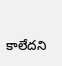కాలేదని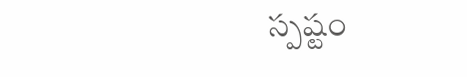స్పష్టం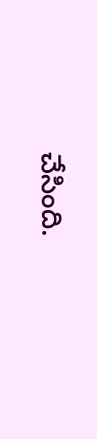చేసింది.